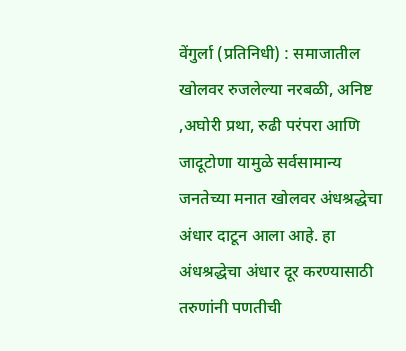वेंगुर्ला (प्रतिनिधी) : समाजातील खोलवर रुजलेल्या नरबळी, अनिष्ट ,अघोरी प्रथा, रुढी परंपरा आणि जादूटोणा यामुळे सर्वसामान्य जनतेच्या मनात खोलवर अंधश्रद्धेचा अंधार दाटून आला आहे. हा अंधश्रद्धेचा अंधार दूर करण्यासाठी तरुणांनी पणतीची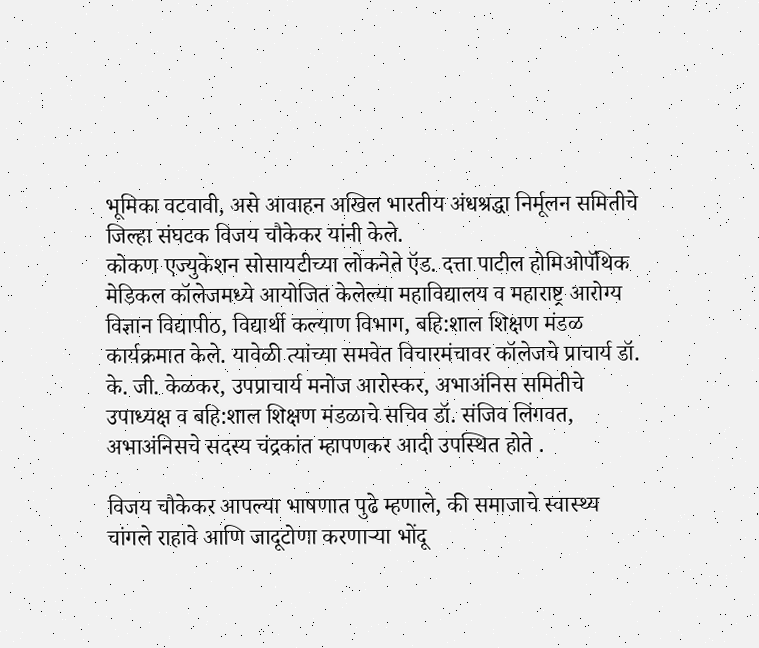भूमिका वटवावी, असे आवाहन अखिल भारतीय अंधश्रद्धा निर्मूलन समितीचे जिल्हा संघटक विजय चौकेकर यांनी केले.
कोकण एज्युकेशन सोसायटीच्या लोकनेते ऍड. दत्ता पाटील होमिओपॅथिक मेडिकल कॉलेजमध्ये आयोजित केलेल्या महाविद्यालय व महाराष्ट्र आरोग्य विज्ञान विद्यापीठ, विद्यार्थी कल्याण विभाग, बहि:शाल शिक्षण मंडळ कार्यक्रमात केले. यावेळी त्यांच्या समवेत विचारमंचावर कॉलेजचे प्राचार्य डॉ. के. जी. केळकर, उपप्राचार्य मनोज आरोस्कर, अभाअंनिस समितीचे उपाध्यक्ष व बहि:शाल शिक्षण मंडळाचे सचिव डॉ. संजिव लिंगवत, अभाअंनिसचे सदस्य चंद्रकांत म्हापणकर आदी उपस्थित होते .

विजय चौकेकर आपल्या भाषणात पुढे म्हणाले, की समाजाचे स्वास्थ्य चांगले राहावे आणि जादूटोणा करणाऱ्या भोंदू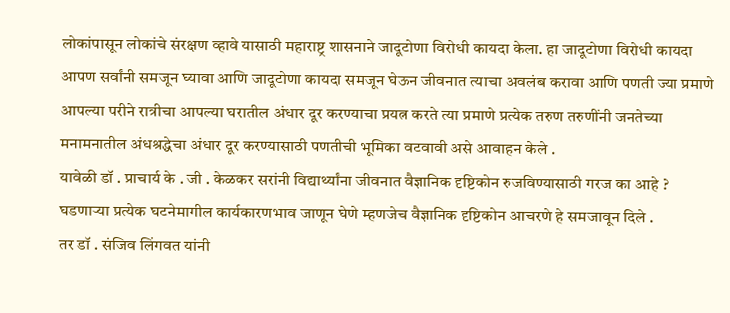लोकांपासून लोकांचे संरक्षण व्हावे यासाठी महाराष्ट्र शासनाने जादूटोणा विरोधी कायदा केला. हा जादूटोणा विरोधी कायदा आपण सर्वांनी समजून घ्यावा आणि जादूटोणा कायदा समजून घेऊन जीवनात त्याचा अवलंब करावा आणि पणती ज्या प्रमाणे आपल्या परीने रात्रीचा आपल्या घरातील अंधार दूर करण्याचा प्रयत्न करते त्या प्रमाणे प्रत्येक तरुण तरुणींनी जनतेच्या मनामनातील अंधश्रद्धेचा अंधार दूर करण्यासाठी पणतीची भूमिका वटवावी असे आवाहन केले .
यावेळी डॉ . प्राचार्य के . जी . केळकर सरांनी विद्यार्थ्यांना जीवनात वैज्ञानिक दृष्टिकोन रुजविण्यासाठी गरज का आहे ? घडणाऱ्या प्रत्येक घटनेमागील कार्यकारणभाव जाणून घेणे म्हणजेच वैज्ञानिक दृष्टिकोन आचरणे हे समजावून दिले .
तर डॉ . संजिव लिंगवत यांनी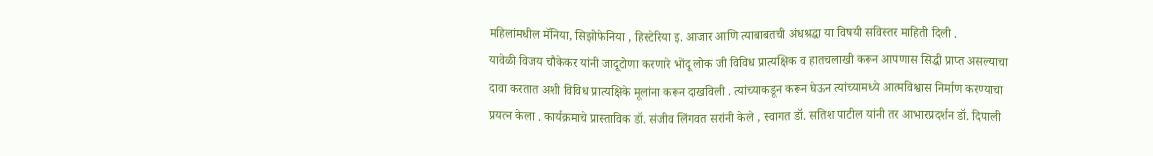महिलांमधील मॅनिया, सिझोफेनिया , हिस्टेरिया इ. आजार आणि त्याबाबतची अंधश्रद्धा या विषयी सविस्तर माहिती दिली .
यावेळी विजय चौकेकर यांनी जादूटोणा करणारे भोंदू लोक जी विविध प्रात्यक्षिक व हातचलाखी करून आपणास सिद्धी प्राप्त असल्याचा दावा करतात अशी विविध प्रात्यक्षिके मूलांना करून दाखविली . त्यांच्याकडून करून घेऊन त्यांच्यामध्ये आत्मविश्वास निर्माण करण्याचा प्रयत्न केला . कार्यक्रमाचे प्रास्ताविक डॉ. संजीव लिंगवत सरांनी केले , स्वागत डॉ. सतिश पाटील यांनी तर आभारप्रदर्शन डॉ. दिपाली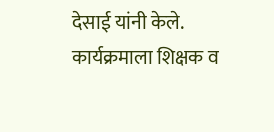देसाई यांनी केले. कार्यक्रमाला शिक्षक व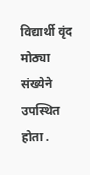विद्यार्थी वृंद मोठ्या संख्येने उपस्थित होता .